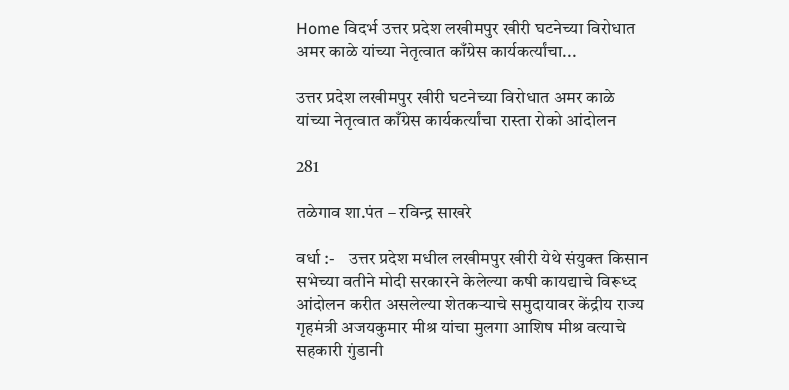Home विदर्भ उत्तर प्रदेश लखीमपुर खीरी घटनेच्या विरोधात अमर काळे यांच्या नेतृत्वात काँग्रेस कार्यकर्त्यांचा...

उत्तर प्रदेश लखीमपुर खीरी घटनेच्या विरोधात अमर काळे यांच्या नेतृत्वात काँग्रेस कार्यकर्त्यांचा रास्ता रोको आंदोलन

281

तळेगाव शा.पंत – रविन्द्र साखरे

वर्धा :-    उत्तर प्रदेश मधील लखीमपुर खीरी येथे संयुक्त किसान सभेच्या वतीने मोदी सरकारने केलेल्या क‌षी कायद्याचे विरूध्द आंदोलन करीत असलेल्या शेतकऱ्याचे समुदायावर केंद्रीय राज्य गृहमंत्री अजयकुमार मीश्र यांचा मुलगा आशिष मीश्र वत्याचे सहकारी गुंडानी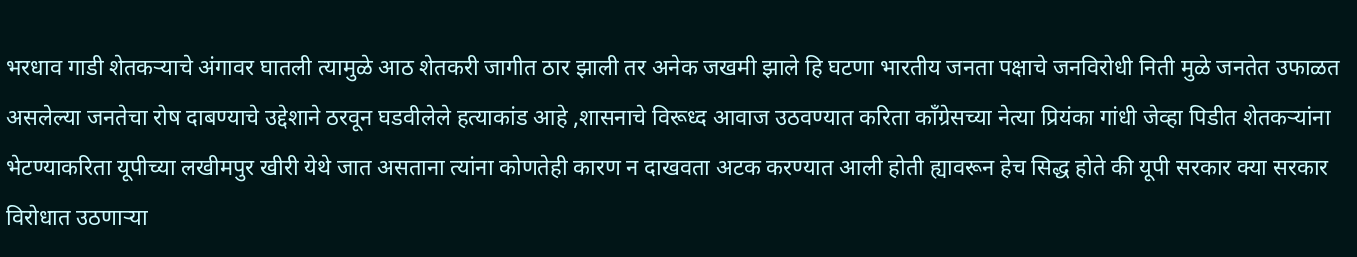भरधाव गाडी शेतकऱ्याचे अंगावर घातली त्यामुळे आठ शेतकरी जागीत ठार झाली तर अनेक जखमी झाले हि घटणा भारतीय जनता पक्षाचे जनविरोधी निती मुळे जनतेत उफाळत असलेल्या जनतेचा रोष दाबण्याचे उद्देशाने ठरवून घडवीलेले हत्याकांड आहे ,शासनाचे विरूध्द आवाज उठवण्यात करिता काँग्रेसच्या नेत्या प्रियंका गांधी जेव्हा पिडीत शेतकऱ्यांना भेटण्याकरिता यूपीच्या लखीमपुर खीरी येथे जात असताना त्यांना कोणतेही कारण न दाखवता अटक करण्यात आली होती ह्यावरून हेच सिद्ध होते की यूपी सरकार क्या सरकार विरोधात उठणाऱ्या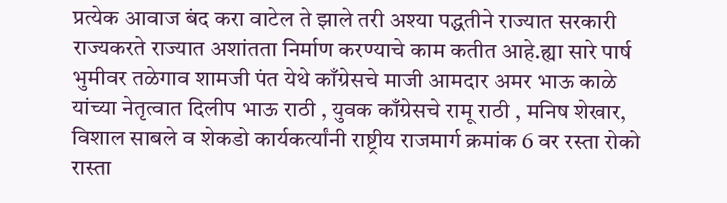प्रत्येक आवाज बंद करा वाटेल ते झाले तरी अश्या पद्धतीने राज्यात सरकारी राज्यकरते राज्यात अशांतता निर्माण करण्याचे काम कतीत आहे.ह्या सारे पार्ष भुमीवर तळेगाव शामजी पंत येथे काँग्रेसचे माजी आमदार अमर भाऊ काळे यांच्या नेतृत्वात दिलीप भाऊ राठी , युवक काँग्रेसचे रामू राठी , मनिष शेखार, विशाल साबले व शेकडो कार्यकर्त्यांनी राष्ट्रीय राजमार्ग क्रमांक 6 वर रस्ता रोको रास्ता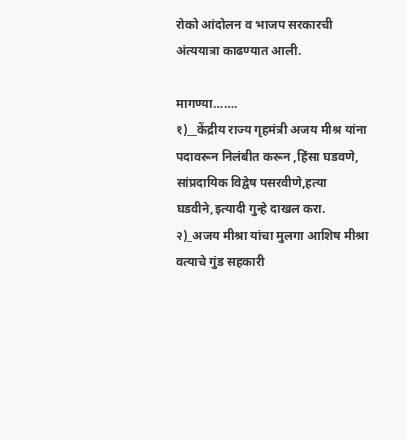रोको आंदोलन व भाजप सरकारची अंत्ययात्रा काढण्यात आली.

मागण्या…….
१)__केंद्रीय राज्य गृहमंत्री अजय मीश्र यांना पदावरून निलंबीत करून ,हिंसा घडवणे, सांप्रदायिक विद्वेष पसरवीणे,हत्या घडवीने,इत्यादी गुन्हे दाखल करा.
२)_अजय मीश्रा यांचा मुलगा आशिष मीश्रा वत्याचे गुंड सहकारी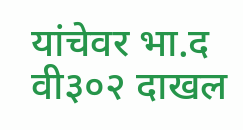यांचेवर भा.द वी३०२ दाखल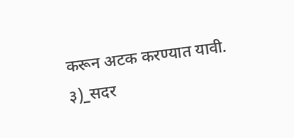करून अटक करण्यात यावी.
३)_सदर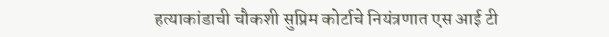हत्याकांडाची चौकशी सुप्रिम कोर्टाचे नियंत्रणात एस आई टी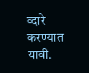व्दारे करण्यात यावी.